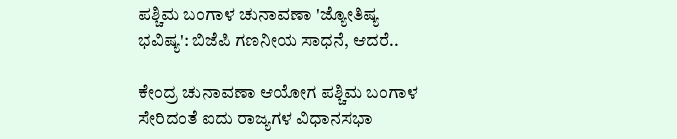ಪಶ್ಚಿಮ ಬಂಗಾಳ ಚುನಾವಣಾ 'ಜ್ಯೋತಿಷ್ಯ ಭವಿಷ್ಯ': ಬಿಜೆಪಿ ಗಣನೀಯ ಸಾಧನೆ, ಆದರೆ..

ಕೇಂದ್ರ ಚುನಾವಣಾ ಆಯೋಗ ಪಶ್ಚಿಮ ಬಂಗಾಳ ಸೇರಿದಂತೆ ಐದು ರಾಜ್ಯಗಳ ವಿಧಾನಸಭಾ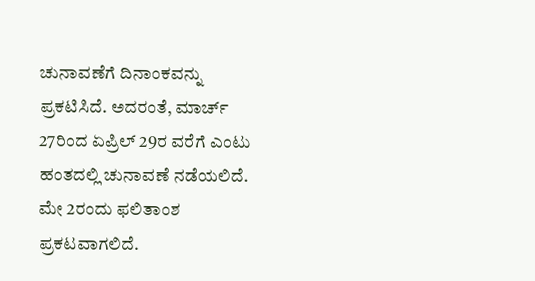ಚುನಾವಣೆಗೆ ದಿನಾಂಕವನ್ನು ಪ್ರಕಟಿಸಿದೆ. ಅದರಂತೆ, ಮಾರ್ಚ್ 27ರಿಂದ ಏಪ್ರಿಲ್ 29ರ ವರೆಗೆ ಎಂಟು ಹಂತದಲ್ಲಿ ಚುನಾವಣೆ ನಡೆಯಲಿದೆ. ಮೇ 2ರಂದು ಫಲಿತಾಂಶ ಪ್ರಕಟವಾಗಲಿದೆ.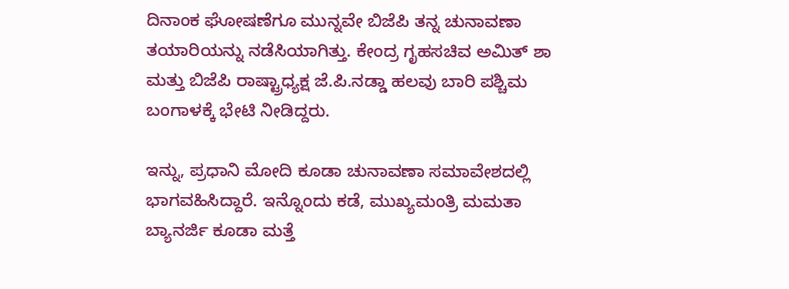ದಿನಾಂಕ ಘೋಷಣೆಗೂ ಮುನ್ನವೇ ಬಿಜೆಪಿ ತನ್ನ ಚುನಾವಣಾ ತಯಾರಿಯನ್ನು ನಡೆಸಿಯಾಗಿತ್ತು. ಕೇಂದ್ರ ಗೃಹಸಚಿವ ಅಮಿತ್ ಶಾ ಮತ್ತು ಬಿಜೆಪಿ ರಾಷ್ಟ್ರಾಧ್ಯಕ್ಷ ಜೆ.ಪಿ.ನಡ್ಡಾ ಹಲವು ಬಾರಿ ಪಶ್ಚಿಮ ಬಂಗಾಳಕ್ಕೆ ಭೇಟಿ ನೀಡಿದ್ದರು.

ಇನ್ನು, ಪ್ರಧಾನಿ ಮೋದಿ ಕೂಡಾ ಚುನಾವಣಾ ಸಮಾವೇಶದಲ್ಲಿ ಭಾಗವಹಿಸಿದ್ದಾರೆ. ಇನ್ನೊಂದು ಕಡೆ, ಮುಖ್ಯಮಂತ್ರಿ ಮಮತಾ ಬ್ಯಾನರ್ಜಿ ಕೂಡಾ ಮತ್ತೆ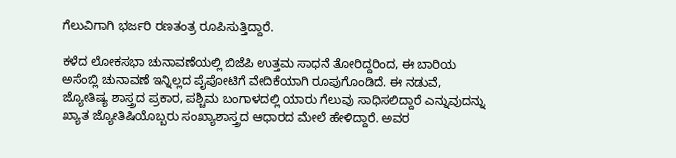ಗೆಲುವಿಗಾಗಿ ಭರ್ಜರಿ ರಣತಂತ್ರ ರೂಪಿಸುತ್ತಿದ್ದಾರೆ.

ಕಳೆದ ಲೋಕಸಭಾ ಚುನಾವಣೆಯಲ್ಲಿ ಬಿಜೆಪಿ ಉತ್ತಮ ಸಾಧನೆ ತೋರಿದ್ದರಿಂದ, ಈ ಬಾರಿಯ ಅಸೆಂಬ್ಲಿ ಚುನಾವಣೆ ಇನ್ನಿಲ್ಲದ ಪೈಪೋಟಿಗೆ ವೇದಿಕೆಯಾಗಿ ರೂಪುಗೊಂಡಿದೆ. ಈ ನಡುವೆ, ಜ್ಯೋತಿಷ್ಯ ಶಾಸ್ತ್ರದ ಪ್ರಕಾರ, ಪಶ್ಚಿಮ ಬಂಗಾಳದಲ್ಲಿ ಯಾರು ಗೆಲುವು ಸಾಧಿಸಲಿದ್ದಾರೆ ಎನ್ನುವುದನ್ನು ಖ್ಯಾತ ಜ್ಯೋತಿಷಿಯೊಬ್ಬರು ಸಂಖ್ಯಾಶಾಸ್ತ್ರದ ಆಧಾರದ ಮೇಲೆ ಹೇಳಿದ್ದಾರೆ. ಅವರ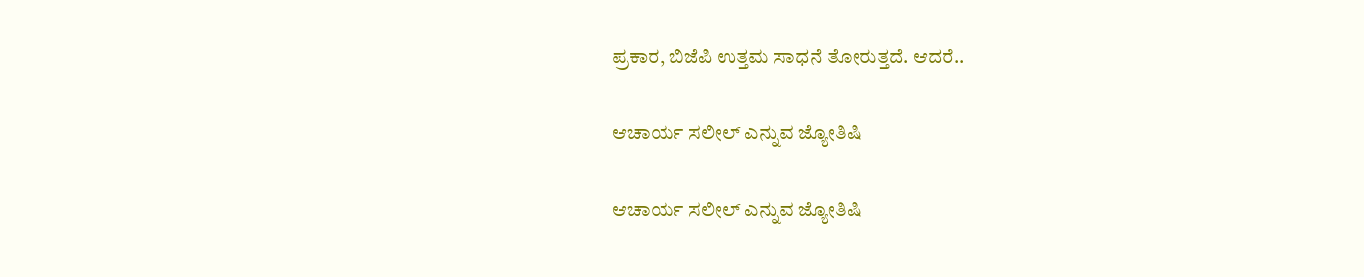ಪ್ರಕಾರ, ಬಿಜೆಪಿ ಉತ್ತಮ ಸಾಧನೆ ತೋರುತ್ತದೆ. ಆದರೆ..

ಆಚಾರ್ಯ ಸಲೀಲ್ ಎನ್ನುವ ಜ್ಯೋತಿಷಿ

ಆಚಾರ್ಯ ಸಲೀಲ್ ಎನ್ನುವ ಜ್ಯೋತಿಷಿ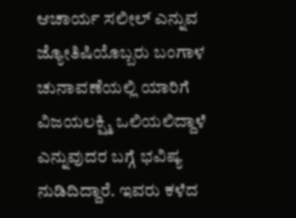ಆಚಾರ್ಯ ಸಲೀಲ್ ಎನ್ನುವ ಜ್ಯೋತಿಷಿಯೊಬ್ಬರು ಬಂಗಾಳ ಚುನಾವಣೆಯಲ್ಲಿ ಯಾರಿಗೆ ವಿಜಯಲಕ್ಷ್ಮಿ ಒಲಿಯಲಿದ್ದಾಳೆ ಎನ್ನುವುದರ ಬಗ್ಗೆ ಭವಿಷ್ಯ ನುಡಿದಿದ್ದಾರೆ. ಇವರು ಕಳೆದ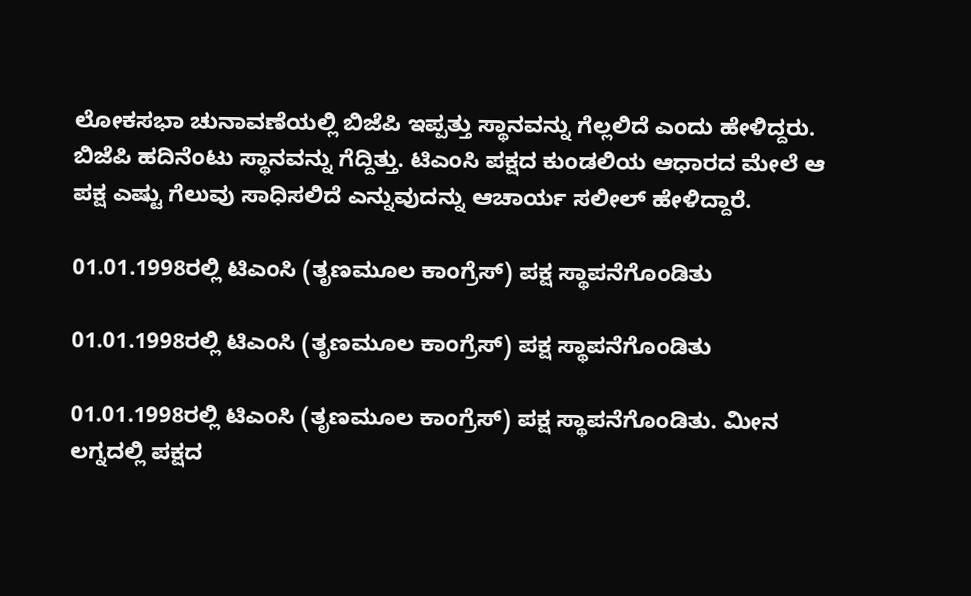ಲೋಕಸಭಾ ಚುನಾವಣೆಯಲ್ಲಿ ಬಿಜೆಪಿ ಇಪ್ಪತ್ತು ಸ್ಥಾನವನ್ನು ಗೆಲ್ಲಲಿದೆ ಎಂದು ಹೇಳಿದ್ದರು. ಬಿಜೆಪಿ ಹದಿನೆಂಟು ಸ್ಥಾನವನ್ನು ಗೆದ್ದಿತ್ತು. ಟಿಎಂಸಿ ಪಕ್ಷದ ಕುಂಡಲಿಯ ಆಧಾರದ ಮೇಲೆ ಆ ಪಕ್ಷ ಎಷ್ಟು ಗೆಲುವು ಸಾಧಿಸಲಿದೆ ಎನ್ನುವುದನ್ನು ಆಚಾರ್ಯ ಸಲೀಲ್ ಹೇಳಿದ್ದಾರೆ.

01.01.1998ರಲ್ಲಿ ಟಿಎಂಸಿ (ತೃಣಮೂಲ ಕಾಂಗ್ರೆಸ್) ಪಕ್ಷ ಸ್ಥಾಪನೆಗೊಂಡಿತು

01.01.1998ರಲ್ಲಿ ಟಿಎಂಸಿ (ತೃಣಮೂಲ ಕಾಂಗ್ರೆಸ್) ಪಕ್ಷ ಸ್ಥಾಪನೆಗೊಂಡಿತು

01.01.1998ರಲ್ಲಿ ಟಿಎಂಸಿ (ತೃಣಮೂಲ ಕಾಂಗ್ರೆಸ್) ಪಕ್ಷ ಸ್ಥಾಪನೆಗೊಂಡಿತು. ಮೀನ ಲಗ್ನದಲ್ಲಿ ಪಕ್ಷದ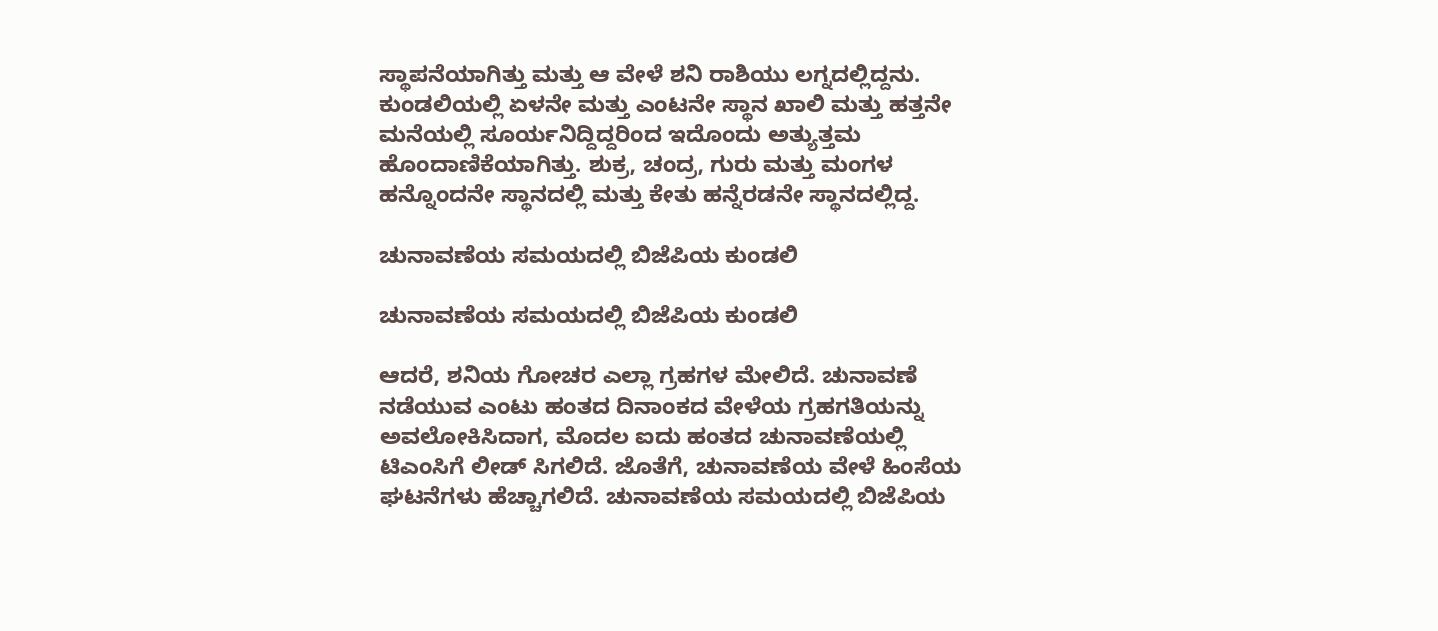ಸ್ಥಾಪನೆಯಾಗಿತ್ತು ಮತ್ತು ಆ ವೇಳೆ ಶನಿ ರಾಶಿಯು ಲಗ್ನದಲ್ಲಿದ್ದನು. ಕುಂಡಲಿಯಲ್ಲಿ ಏಳನೇ ಮತ್ತು ಎಂಟನೇ ಸ್ಥಾನ ಖಾಲಿ ಮತ್ತು ಹತ್ತನೇ ಮನೆಯಲ್ಲಿ ಸೂರ್ಯನಿದ್ದಿದ್ದರಿಂದ ಇದೊಂದು ಅತ್ಯುತ್ತಮ ಹೊಂದಾಣಿಕೆಯಾಗಿತ್ತು. ಶುಕ್ರ, ಚಂದ್ರ, ಗುರು ಮತ್ತು ಮಂಗಳ ಹನ್ನೊಂದನೇ ಸ್ಥಾನದಲ್ಲಿ ಮತ್ತು ಕೇತು ಹನ್ನೆರಡನೇ ಸ್ಥಾನದಲ್ಲಿದ್ದ.

ಚುನಾವಣೆಯ ಸಮಯದಲ್ಲಿ ಬಿಜೆಪಿಯ ಕುಂಡಲಿ

ಚುನಾವಣೆಯ ಸಮಯದಲ್ಲಿ ಬಿಜೆಪಿಯ ಕುಂಡಲಿ

ಆದರೆ, ಶನಿಯ ಗೋಚರ ಎಲ್ಲಾ ಗ್ರಹಗಳ ಮೇಲಿದೆ. ಚುನಾವಣೆ ನಡೆಯುವ ಎಂಟು ಹಂತದ ದಿನಾಂಕದ ವೇಳೆಯ ಗ್ರಹಗತಿಯನ್ನು ಅವಲೋಕಿಸಿದಾಗ, ಮೊದಲ ಐದು ಹಂತದ ಚುನಾವಣೆಯಲ್ಲಿ ಟಿಎಂಸಿಗೆ ಲೀಡ್ ಸಿಗಲಿದೆ. ಜೊತೆಗೆ, ಚುನಾವಣೆಯ ವೇಳೆ ಹಿಂಸೆಯ ಘಟನೆಗಳು ಹೆಚ್ಚಾಗಲಿದೆ. ಚುನಾವಣೆಯ ಸಮಯದಲ್ಲಿ ಬಿಜೆಪಿಯ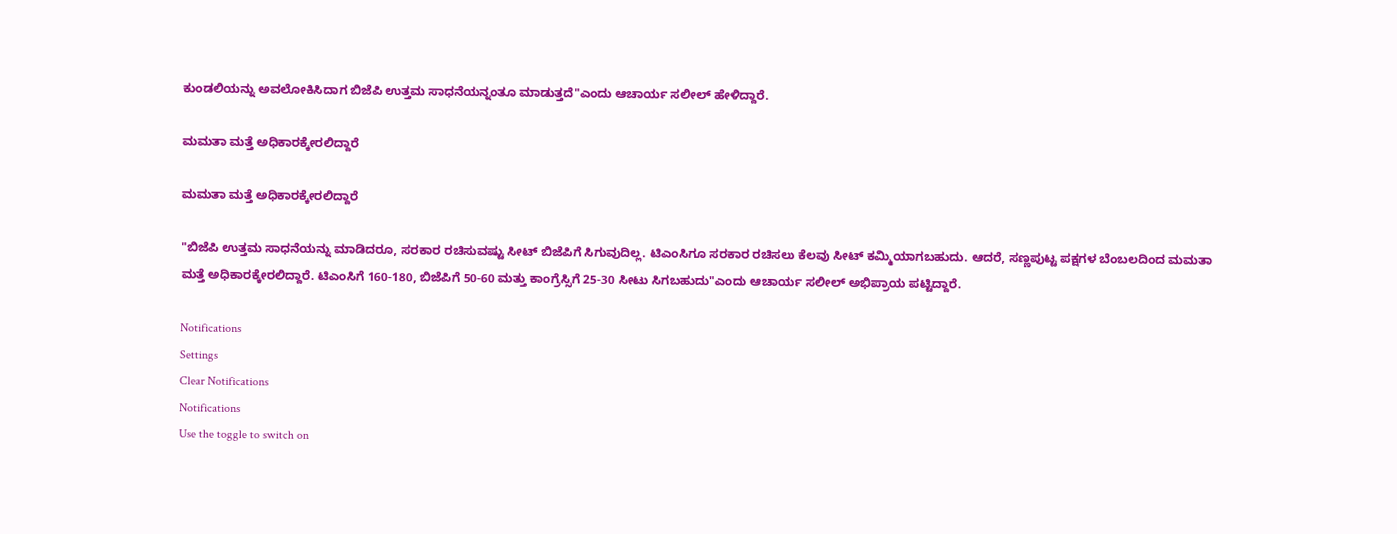ಕುಂಡಲಿಯನ್ನು ಅವಲೋಕಿಸಿದಾಗ ಬಿಜೆಪಿ ಉತ್ತಮ ಸಾಧನೆಯನ್ನಂತೂ ಮಾಡುತ್ತದೆ"ಎಂದು ಆಚಾರ್ಯ ಸಲೀಲ್ ಹೇಳಿದ್ದಾರೆ.

ಮಮತಾ ಮತ್ತೆ ಅಧಿಕಾರಕ್ಕೇರಲಿದ್ದಾರೆ

ಮಮತಾ ಮತ್ತೆ ಅಧಿಕಾರಕ್ಕೇರಲಿದ್ದಾರೆ

"ಬಿಜೆಪಿ ಉತ್ತಮ ಸಾಧನೆಯನ್ನು ಮಾಡಿದರೂ, ಸರಕಾರ ರಚಿಸುವಷ್ಟು ಸೀಟ್ ಬಿಜೆಪಿಗೆ ಸಿಗುವುದಿಲ್ಲ. ಟಿಎಂಸಿಗೂ ಸರಕಾರ ರಚಿಸಲು ಕೆಲವು ಸೀಟ್ ಕಮ್ಮಿಯಾಗಬಹುದು. ಆದರೆ, ಸಣ್ಣಪುಟ್ಟ ಪಕ್ಷಗಳ ಬೆಂಬಲದಿಂದ ಮಮತಾ ಮತ್ತೆ ಅಧಿಕಾರಕ್ಕೇರಲಿದ್ದಾರೆ. ಟಿಎಂಸಿಗೆ 160-180, ಬಿಜೆಪಿಗೆ 50-60 ಮತ್ತು ಕಾಂಗ್ರೆಸ್ಸಿಗೆ 25-30 ಸೀಟು ಸಿಗಬಹುದು"ಎಂದು ಆಚಾರ್ಯ ಸಲೀಲ್ ಅಭಿಪ್ರಾಯ ಪಟ್ಟಿದ್ದಾರೆ.

Notifications
Settings
Clear Notifications
Notifications
Use the toggle to switch on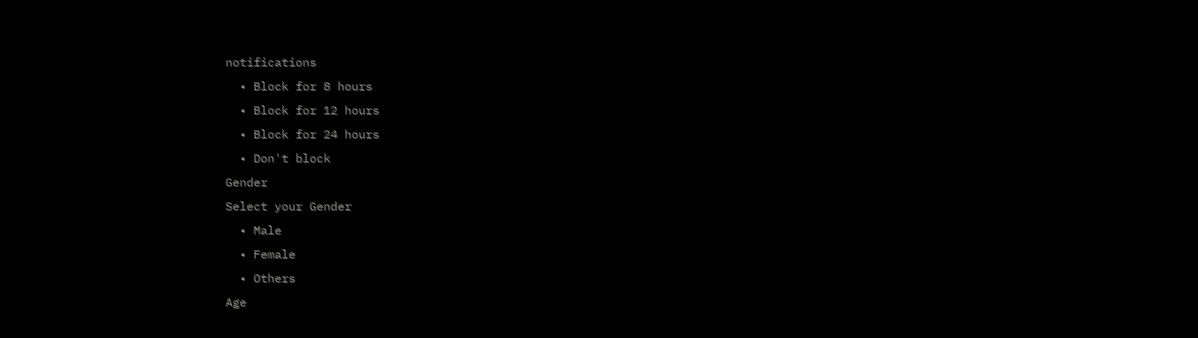notifications
  • Block for 8 hours
  • Block for 12 hours
  • Block for 24 hours
  • Don't block
Gender
Select your Gender
  • Male
  • Female
  • Others
Age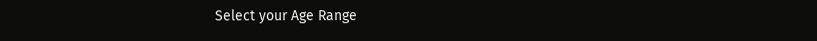Select your Age Range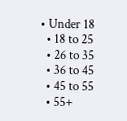• Under 18
  • 18 to 25
  • 26 to 35
  • 36 to 45
  • 45 to 55
  • 55+